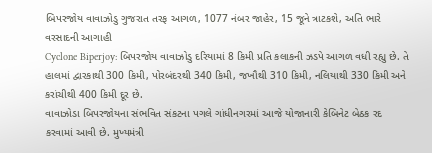બિપરજોય વાવાઝોડુ ગુજરાત તરફ આગળ, 1077 નંબર જાહેર, 15 જૂને ત્રાટકશે, અતિ ભારે વરસાદની આગાહી
Cyclone Biperjoy: બિપરજોય વાવાઝોડુ દરિયામાં 8 કિમી પ્રતિ કલાકની ઝડપે આગળ વધી રહ્યુ છે. તે હાલમાં દ્વારકાથી 300 કિમી, પોરબંદરથી 340 કિમી, જખૌથી 310 કિમી, નલિયાથી 330 કિમી અને કરાંચીથી 400 કિમી દૂર છે.
વાવાઝોડા બિપરજોયના સંભવિત સંકટના પગલે ગાંધીનગરમાં આજે યોજાનારી કેબિનેટ બેઠક રદ કરવામાં આવી છે. મુખ્યમંત્રી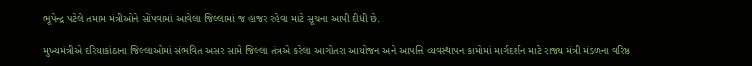ભૂપેન્દ્ર પટેલે તમામ મંત્રીઓને સોંપવામાં આવેલા જિલ્લામાં જ હાજર રહેવા માટે સૂચના આપી દીધી છે.

મુખ્યમંત્રીએ દરિયાકાંઠાના જિલ્લાઓમાં સંભવિત અસર સામે જિલ્લા તંત્રએ કરેલા આગોતરા આયોજન અને આપત્તિ વ્યવસ્થાપન કામોમાં માર્ગદર્શન માટે રાજ્ય મંત્રી મંડળના વરિષ્ઠ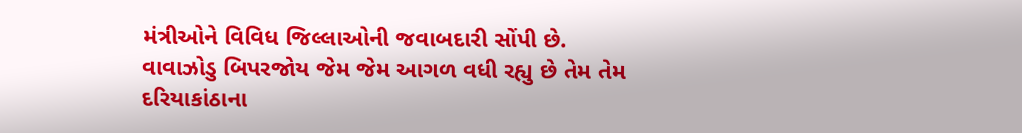મંત્રીઓને વિવિધ જિલ્લાઓની જવાબદારી સોંપી છે.
વાવાઝોડુ બિપરજોય જેમ જેમ આગળ વધી રહ્યુ છે તેમ તેમ દરિયાકાંઠાના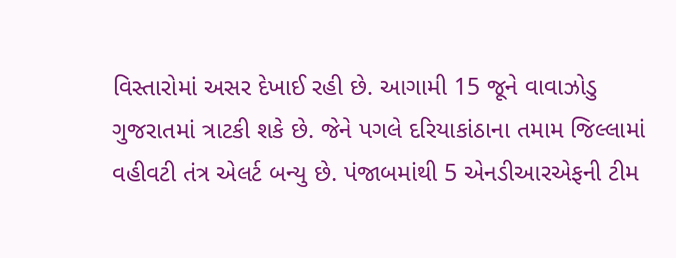વિસ્તારોમાં અસર દેખાઈ રહી છે. આગામી 15 જૂને વાવાઝોડુ ગુજરાતમાં ત્રાટકી શકે છે. જેને પગલે દરિયાકાંઠાના તમામ જિલ્લામાં વહીવટી તંત્ર એલર્ટ બન્યુ છે. પંજાબમાંથી 5 એનડીઆરએફની ટીમ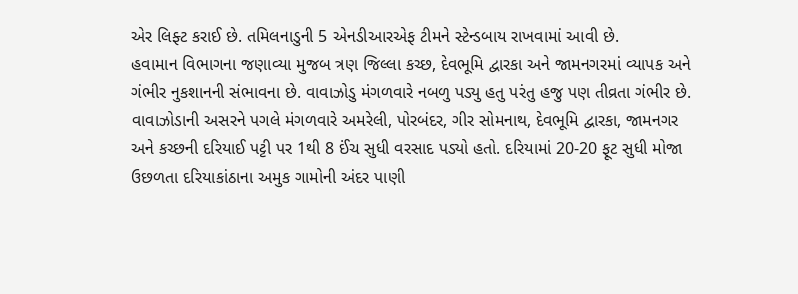એર લિફ્ટ કરાઈ છે. તમિલનાડુની 5 એનડીઆરએફ ટીમને સ્ટેન્ડબાય રાખવામાં આવી છે.
હવામાન વિભાગના જણાવ્યા મુજબ ત્રણ જિલ્લા કચ્છ, દેવભૂમિ દ્વારકા અને જામનગરમાં વ્યાપક અને ગંભીર નુકશાનની સંભાવના છે. વાવાઝોડુ મંગળવારે નબળુ પડ્યુ હતુ પરંતુ હજુ પણ તીવ્રતા ગંભીર છે. વાવાઝોડાની અસરને પગલે મંગળવારે અમરેલી, પોરબંદર, ગીર સોમનાથ, દેવભૂમિ દ્વારકા, જામનગર અને કચ્છની દરિયાઈ પટ્ટી પર 1થી 8 ઈંચ સુધી વરસાદ પડ્યો હતો. દરિયામાં 20-20 ફૂટ સુધી મોજા ઉછળતા દરિયાકાંઠાના અમુક ગામોની અંદર પાણી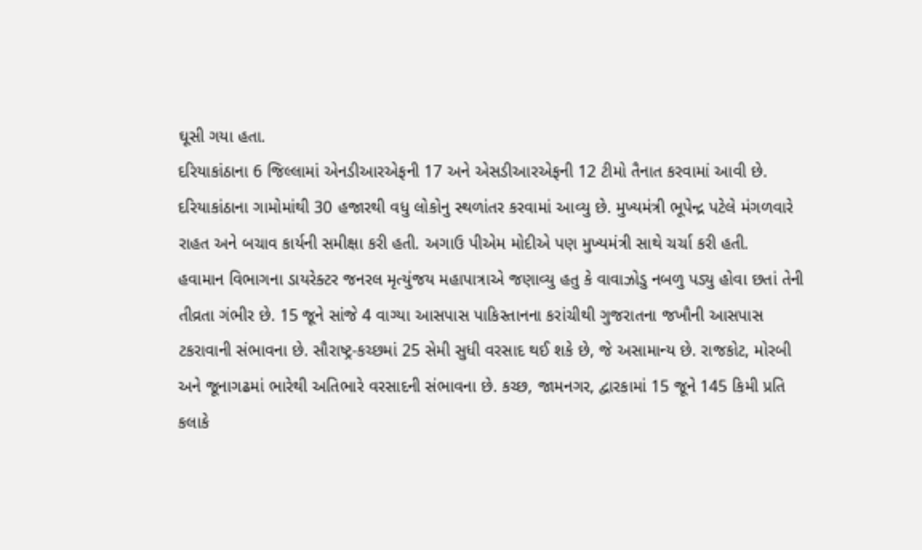ઘૂસી ગયા હતા.
દરિયાકાંઠાના 6 જિલ્લામાં એનડીઆરએફની 17 અને એસડીઆરએફની 12 ટીમો તૈનાત કરવામાં આવી છે. દરિયાકાંઠાના ગામોમાંથી 30 હજારથી વધુ લોકોનુ સ્થળાંતર કરવામાં આવ્યુ છે. મુખ્યમંત્રી ભૂપેન્દ્ર પટેલે મંગળવારે રાહત અને બચાવ કાર્યની સમીક્ષા કરી હતી. અગાઉ પીએમ મોદીએ પણ મુખ્યમંત્રી સાથે ચર્ચા કરી હતી.
હવામાન વિભાગના ડાયરેક્ટર જનરલ મૃત્યુંજય મહાપાત્રાએ જણાવ્યુ હતુ કે વાવાઝોડુ નબળુ પડ્યુ હોવા છતાં તેની તીવ્રતા ગંભીર છે. 15 જૂને સાંજે 4 વાગ્યા આસપાસ પાકિસ્તાનના કરાંચીથી ગુજરાતના જખૌની આસપાસ ટકરાવાની સંભાવના છે. સૌરાષ્ટ્ર-કચ્છમાં 25 સેમી સુધી વરસાદ થઈ શકે છે, જે અસામાન્ય છે. રાજકોટ, મોરબી અને જૂનાગઢમાં ભારેથી અતિભારે વરસાદની સંભાવના છે. કચ્છ, જામનગર, દ્વારકામાં 15 જૂને 145 કિમી પ્રતિ કલાકે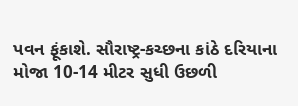પવન ફૂંકાશે. સૌરાષ્ટ્ર-કચ્છના કાંઠે દરિયાના મોજા 10-14 મીટર સુધી ઉછળી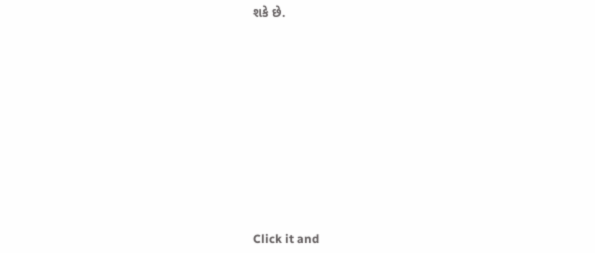શકે છે.












Click it and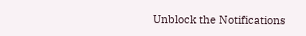Unblock the Notifications